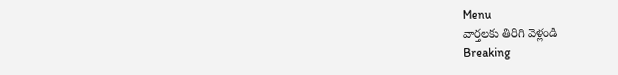Menu
వార్తలకు తిరిగి వెళ్లండి
Breaking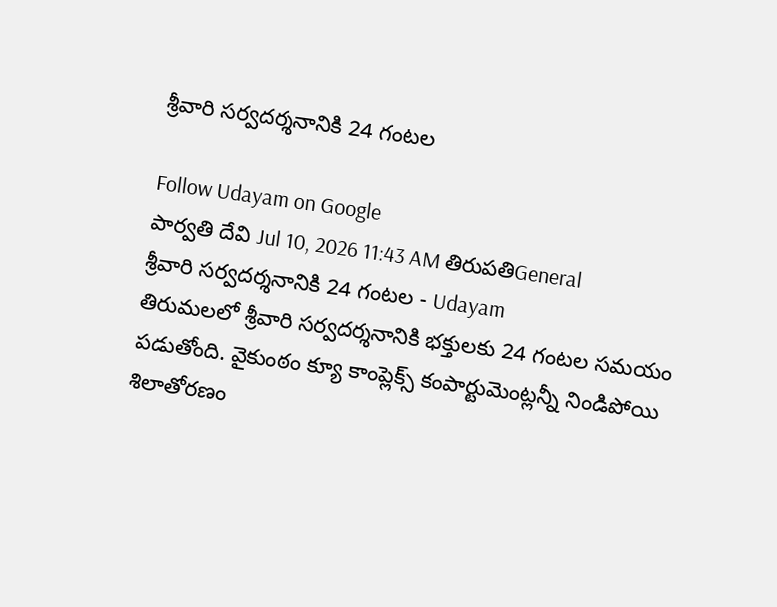శ్రీవారి సర్వదర్శనానికి 24 గంటల

Follow Udayam on Google
పార్వతి దేవి Jul 10, 2026 11:43 AM తిరుపతిGeneral
శ్రీవారి సర్వదర్శనానికి 24 గంటల - Udayam
తిరుమలలో శ్రీవారి సర్వదర్శనానికి భక్తులకు 24 గంటల సమయం పడుతోంది. వైకుంఠం క్యూ కాంప్లెక్స్ కంపార్టుమెంట్లన్నీ నిండిపోయి శిలాతోరణం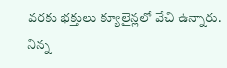వరకు భక్తులు క్యూలైన్లలో వేచి ఉన్నారు. నిన్న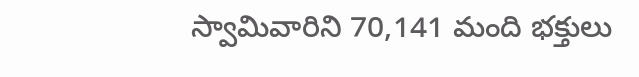స్వామివారిని 70,141 మంది భక్తులు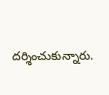దర్శించుకున్నారు.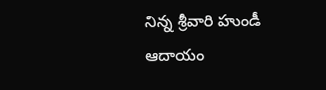నిన్న శ్రీవారి హుండీ ఆదాయం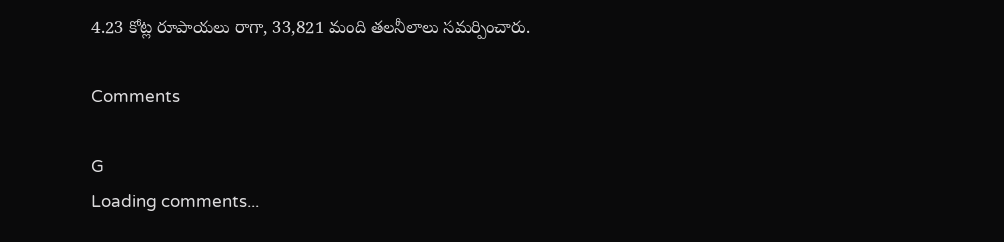4.23 కోట్ల రూపాయలు రాగా, 33,821 మంది తలనీలాలు సమర్పించారు.

Comments

G
Loading comments...